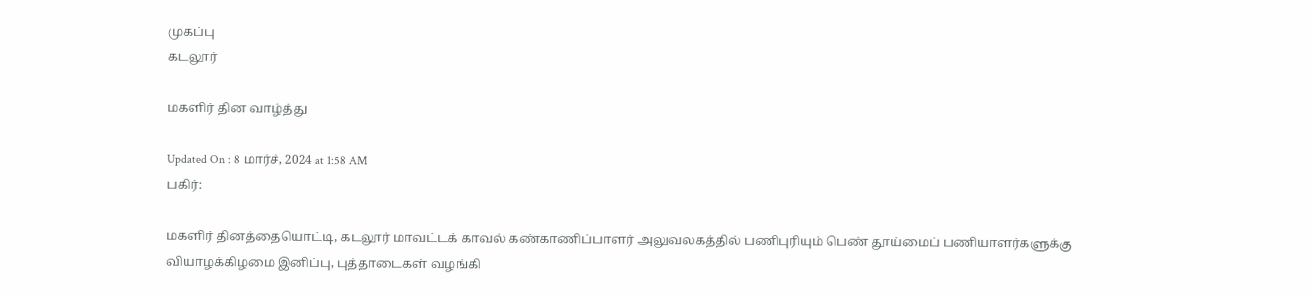முகப்பு
கடலூர்

மகளிர் தின வாழ்த்து

Updated On : 8 மார்ச், 2024 at 1:58 AM
பகிர்:

மகளிர் தினத்தையொட்டி, கடலூர் மாவட்டக் காவல் கண்காணிப்பாளர் அலுவலகத்தில் பணிபுரியும் பெண் தூய்மைப் பணியாளர்களுக்கு வியாழக்கிழமை இனிப்பு, புத்தாடைகள் வழங்கி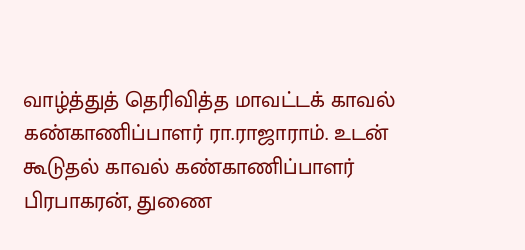வாழ்த்துத் தெரிவித்த மாவட்டக் காவல் கண்காணிப்பாளர் ரா.ராஜாராம். உடன் கூடுதல் காவல் கண்காணிப்பாளர் பிரபாகரன், துணை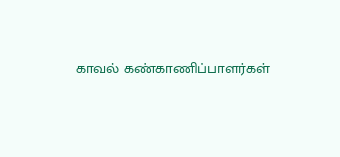காவல் கண்காணிப்பாளர்கள்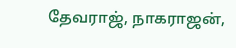தேவராஜ், நாகராஜன்,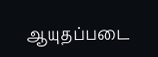ஆயுதப்படை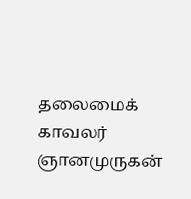தலைமைக் காவலர் ஞானமுருகன்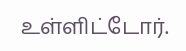உள்ளிட்டோர்.